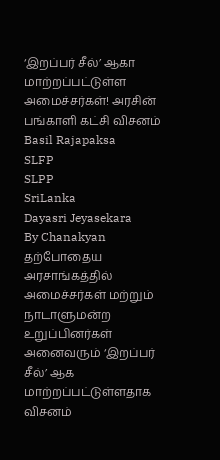‘இறப்பர் சீல்’ ஆகா மாற்றப்பட்டுள்ள அமைச்சர்கள்! அரசின் பங்காளி கட்சி விசனம்
Basil Rajapaksa
SLFP
SLPP
SriLanka
Dayasri Jeyasekara
By Chanakyan
தற்போதைய அரசாங்கத்தில் அமைச்சர்கள் மற்றும் நாடாளுமன்ற உறுப்பினர்கள் அனைவரும் ‘இறப்பர் சீல்’ ஆக மாற்றப்பட்டுள்ளதாக விசனம்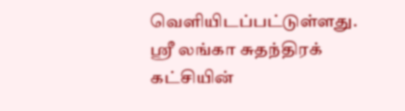வெளியிடப்பட்டுள்ளது.
ஸ்ரீ லங்கா சுதந்திரக் கட்சியின்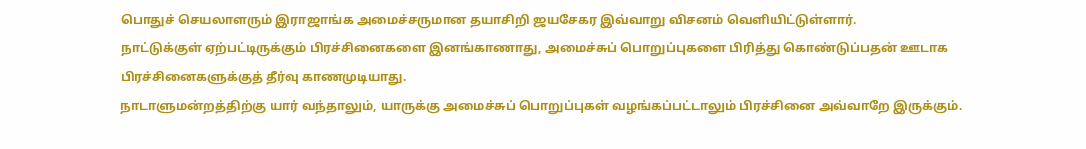பொதுச் செயலாளரும் இராஜாங்க அமைச்சருமான தயாசிறி ஜயசேகர இவ்வாறு விசனம் வெளியிட்டுள்ளார்.
நாட்டுக்குள் ஏற்பட்டிருக்கும் பிரச்சினைகளை இனங்காணாது, அமைச்சுப் பொறுப்புகளை பிரித்து கொண்டுப்பதன் ஊடாக பிரச்சினைகளுக்குத் தீர்வு காணமுடியாது.
நாடாளுமன்றத்திற்கு யார் வந்தாலும், யாருக்கு அமைச்சுப் பொறுப்புகள் வழங்கப்பட்டாலும் பிரச்சினை அவ்வாறே இருக்கும்.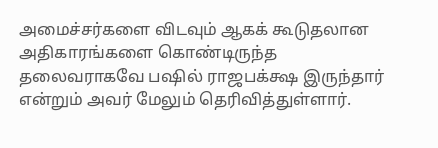அமைச்சர்களை விடவும் ஆகக் கூடுதலான அதிகாரங்களை கொண்டிருந்த தலைவராகவே பஷில் ராஜபக்க்ஷ இருந்தார் என்றும் அவர் மேலும் தெரிவித்துள்ளார்.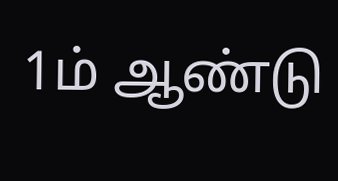1ம் ஆண்டு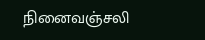நினைவஞ்சலி